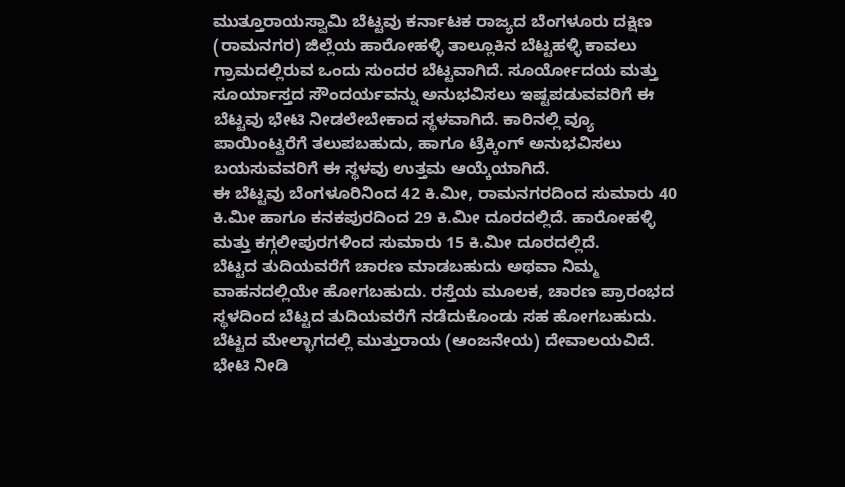ಮುತ್ತೂರಾಯಸ್ವಾಮಿ ಬೆಟ್ಟವು ಕರ್ನಾಟಕ ರಾಜ್ಯದ ಬೆಂಗಳೂರು ದಕ್ಷಿಣ (ರಾಮನಗರ) ಜಿಲ್ಲೆಯ ಹಾರೋಹಳ್ಳಿ ತಾಲ್ಲೂಕಿನ ಬೆಟ್ಟಹಳ್ಳಿ ಕಾವಲು ಗ್ರಾಮದಲ್ಲಿರುವ ಒಂದು ಸುಂದರ ಬೆಟ್ಟವಾಗಿದೆ. ಸೂರ್ಯೋದಯ ಮತ್ತು ಸೂರ್ಯಾಸ್ತದ ಸೌಂದರ್ಯವನ್ನು ಅನುಭವಿಸಲು ಇಷ್ಟಪಡುವವರಿಗೆ ಈ ಬೆಟ್ಟವು ಭೇಟಿ ನೀಡಲೇಬೇಕಾದ ಸ್ಥಳವಾಗಿದೆ. ಕಾರಿನಲ್ಲಿ ವ್ಯೂ ಪಾಯಿಂಟ್ವರೆಗೆ ತಲುಪಬಹುದು, ಹಾಗೂ ಟ್ರೆಕ್ಕಿಂಗ್ ಅನುಭವಿಸಲು ಬಯಸುವವರಿಗೆ ಈ ಸ್ಥಳವು ಉತ್ತಮ ಆಯ್ಕೆಯಾಗಿದೆ.
ಈ ಬೆಟ್ಟವು ಬೆಂಗಳೂರಿನಿಂದ 42 ಕಿ.ಮೀ, ರಾಮನಗರದಿಂದ ಸುಮಾರು 40 ಕಿ.ಮೀ ಹಾಗೂ ಕನಕಪುರದಿಂದ 29 ಕಿ.ಮೀ ದೂರದಲ್ಲಿದೆ. ಹಾರೋಹಳ್ಳಿ ಮತ್ತು ಕಗ್ಗಲೀಪುರಗಳಿಂದ ಸುಮಾರು 15 ಕಿ.ಮೀ ದೂರದಲ್ಲಿದೆ.
ಬೆಟ್ಟದ ತುದಿಯವರೆಗೆ ಚಾರಣ ಮಾಡಬಹುದು ಅಥವಾ ನಿಮ್ಮ ವಾಹನದಲ್ಲಿಯೇ ಹೋಗಬಹುದು. ರಸ್ತೆಯ ಮೂಲಕ, ಚಾರಣ ಪ್ರಾರಂಭದ ಸ್ಥಳದಿಂದ ಬೆಟ್ಟದ ತುದಿಯವರೆಗೆ ನಡೆದುಕೊಂಡು ಸಹ ಹೋಗಬಹುದು. ಬೆಟ್ಟದ ಮೇಲ್ಭಾಗದಲ್ಲಿ ಮುತ್ತುರಾಯ (ಆಂಜನೇಯ) ದೇವಾಲಯವಿದೆ.
ಭೇಟಿ ನೀಡಿ